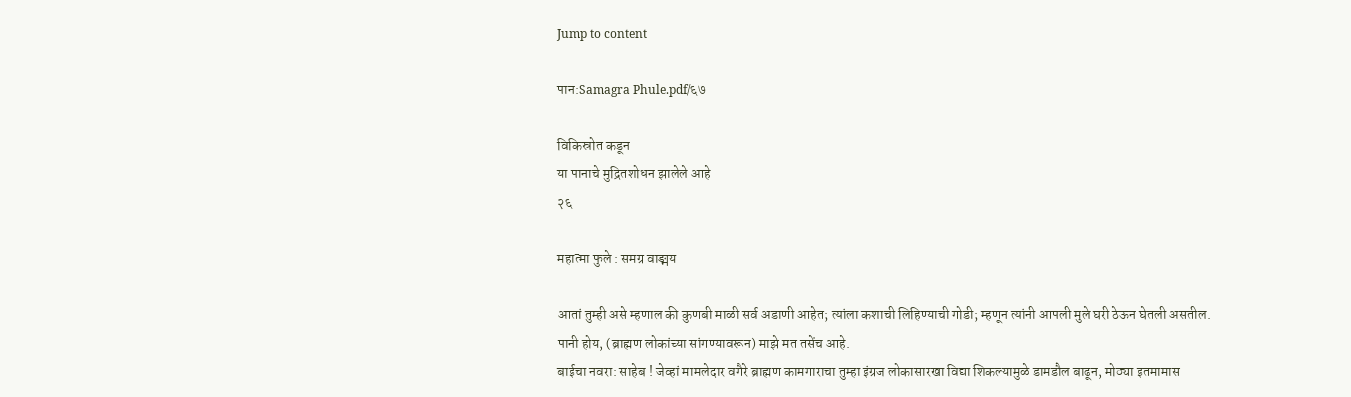Jump to content

पान:Samagra Phule.pdf/६७

विकिस्रोत कडून
या पानाचे मुद्रितशोधन झालेले आहे
२६

महात्मा फुले : समग्र वाङ्मय

आतां तुम्ही असे म्हणाल की कुणबी माळी सर्व अडाणी आहेत; त्यांला कशाची लिहिण्याची गोडी; म्हणून त्यांनी आपली मुले घरी ठेऊन घेतली असतील. पानी होय, (ब्राह्मण लोकांच्या सांगण्यावरून) माझे मत तसेंच आहे.
बाईचा नवरा: साहेब ! जेव्हां मामलेदार वगैरे ब्राह्मण कामगाराचा तुम्हा इंग्रज लोकासारखा विद्या शिकल्यामुळे डामडौल बाढून, मोठ्या इतमामास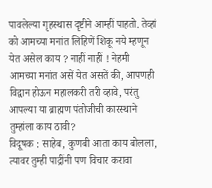पावलेल्या गृहस्थास दृष्टीने आम्हीं पाहतो. तेव्हां को आमच्या मनांत लिहिणें शिकू नये म्हणून येत असेल काय ? नाहीं नाहीं ! नेहमी आमच्या मनांत असें येत असतें की, आपणही विद्वान होऊन महालकरी तरी व्हावे, परंतु आपल्या या ब्राह्मण पंतोजीची कारस्थाने तुम्हांला काय ठावी?
विदूषक : साहेब, कुणबी आता काय बोलला, त्यावर तुम्ही पाद्रींनी पण विचार करावा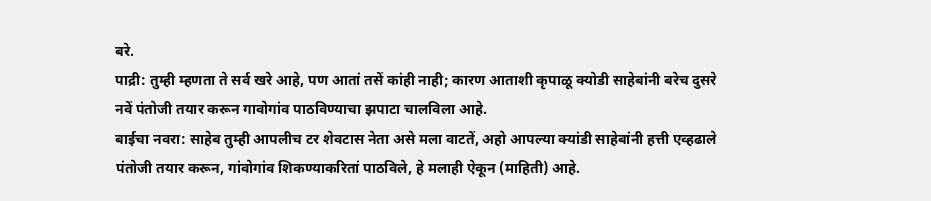बरे.
पाद्री: तुम्ही म्हणता ते सर्व खरे आहे, पण आतां तसें कांही नाही; कारण आताशी कृपाळू क्योडी साहेबांनी बरेच दुसरे नवें पंतोजी तयार करून गावोगांव पाठविण्याचा झपाटा चालविला आहे.
बाईचा नवरा: साहेब तुम्ही आपलीच टर शेवटास नेता असे मला वाटतें, अहो आपल्या क्यांडी साहेबांनी हत्ती एव्हढाले पंतोजी तयार करून, गांवोगांव शिकण्याकरितां पाठविले, हे मलाही ऐकून (माहिती) आहे.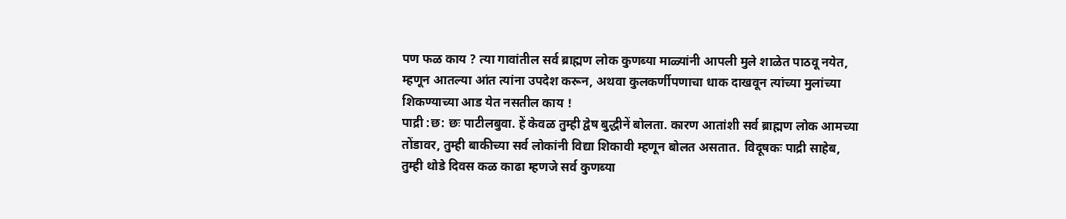पण फळ काय ? त्या गावांतील सर्व ब्राह्मण लोक कुणब्या माळ्यांनी आपली मुले शाळेत पाठवू नयेत, म्हणून आतल्या आंत त्यांना उपदेश करून, अथवा कुलकर्णीपणाचा धाक दाखवून त्यांच्या मुलांच्या शिकण्याच्या आड येत नसतील काय !
पाद्री :छ: छः पाटीलबुवा. हें केवळ तुम्ही द्वेष बुद्धीनें बोलता. कारण आतांशी सर्व ब्राह्मण लोक आमच्या तोंडावर, तुम्ही बाकीच्या सर्व लोकांनी विद्या शिकावी म्हणून बोलत असतात. विदूषकः पाद्री साहेब, तुम्ही थोडे दिवस कळ काढा म्हणजे सर्व कुणब्या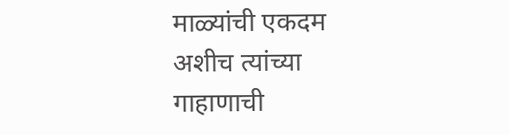माळ्यांची एकदम अशीच त्यांच्या गाहाणाची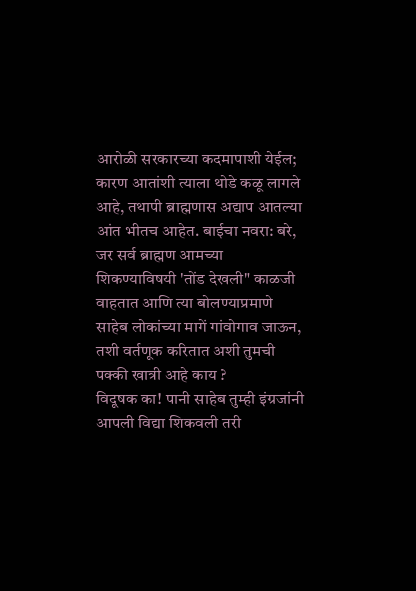आरोळी सरकारच्या कदमापाशी येईल; कारण आतांशी त्याला थोडे कळू लागले आहे, तथापी ब्राह्मणास अद्याप आतल्या आंत भीतच आहेत. बाईचा नवरा: बरे, जर सर्व ब्राह्मण आमच्या शिकण्याविषयी 'तोंड देखली" काळजी वाहतात आणि त्या बोलण्याप्रमाणे साहेब लोकांच्या मागें गांवोगाव जाऊन, तशी वर्तणूक करितात अशी तुमची पक्की खात्री आहे काय ?
विदूषक का! पानी साहेब तुम्ही इंग्रजांनी आपली विद्या शिकवली तरी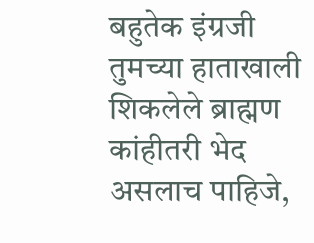बहुतेक इंग्रजी तुमच्या हाताखाली शिकलेले ब्राह्मण कांहीतरी भेद असलाच पाहिजे,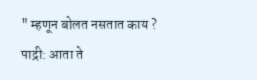" म्हणून बोलत नसतात काय ?
पाद्री: आता ते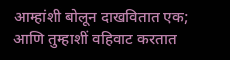आम्हांशी बोलून दाखवितात एक; आणि तुम्हाशीं वहिवाट करतात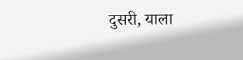दुसरी, याला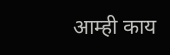आम्ही काय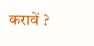करावें ?